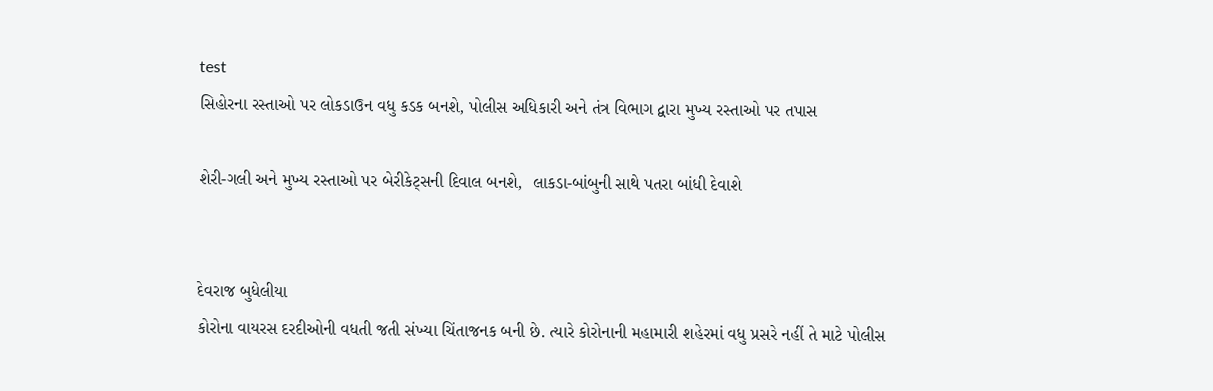test
સિહોરના રસ્તાઓ પર લોકડાઉન વધુ કડક બનશે, પોલીસ અધિકારી અને તંત્ર વિભાગ દ્વારા મુખ્ય રસ્તાઓ પર તપાસ

શેરી-ગલી અને મુખ્ય રસ્તાઓ પર બેરીકેટ્સની દિવાલ બનશે,  લાકડા-બાંબુની સાથે પતરા બાંધી દેવાશે


દેવરાજ બુધેલીયા
કોરોના વાયરસ દરદીઓની વધતી જતી સંખ્યા ચિંતાજનક બની છે. ત્યારે કોરોનાની મહામારી શહેરમાં વધુ પ્રસરે નહીં તે માટે પોલીસ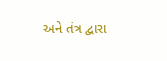અને તંત્ર દ્વારા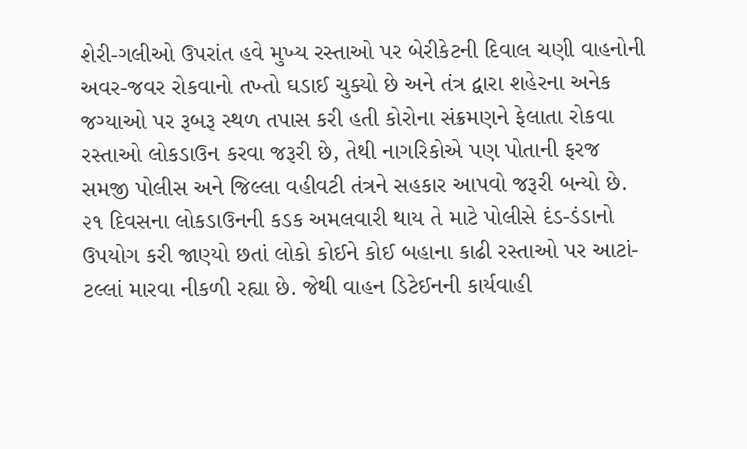શેરી-ગલીઓ ઉપરાંત હવે મુખ્ય રસ્તાઓ પર બેરીકેટની દિવાલ ચણી વાહનોની અવર-જવર રોકવાનો તખ્તો ઘડાઈ ચુક્યો છે અને તંત્ર દ્વારા શહેરના અનેક જગ્યાઓ પર રૂબરૂ સ્થળ તપાસ કરી હતી કોરોના સંક્રમણને ફેલાતા રોકવા રસ્તાઓ લોકડાઉન કરવા જરૂરી છે, તેથી નાગરિકોએ પણ પોતાની ફરજ સમજી પોલીસ અને જિલ્લા વહીવટી તંત્રને સહકાર આપવો જરૂરી બન્યો છે. ૨૧ દિવસના લોકડાઉનની કડક અમલવારી થાય તે માટે પોલીસે દંડ-ડંડાનો ઉપયોગ કરી જાણ્યો છતાં લોકો કોઈને કોઈ બહાના કાઢી રસ્તાઓ પર આટાં-ટલ્લાં મારવા નીકળી રહ્યા છે. જેથી વાહન ડિટેઈનની કાર્યવાહી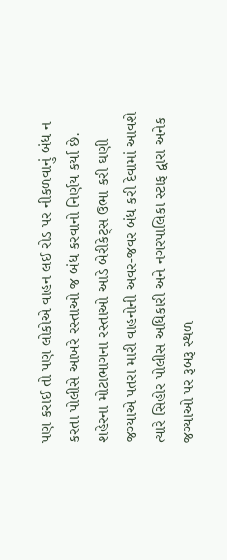પણ કરાઈ તો પણ લોકોએ વાહન લઈ રોડ પર નીકળવાનું બંધ ન કરતા પોલીસે આખરે રસ્તાઓ જ બંધ કરવાનો નિર્ણય કર્યા છે. શહેરના મોટાભાગના રસ્તાઓ આડે બેરીકેટ્સ ઉભા કરી ઘણી જગ્યાએ પતરા મારી વાહનોની અવર-જવર બંધ કરી દેવામાં આવશે ત્યારે સિહોર પોલીસ અધિકારી અને નગરપાલિકા સ્ટાફ દ્વારા અનેક જગ્યાઓ પર રૂબરૂ સ્થળ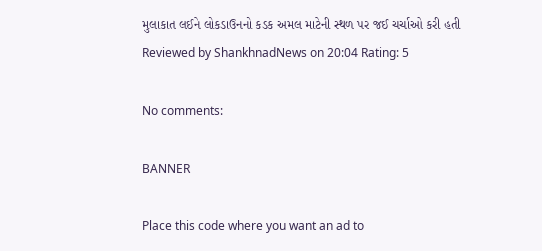મુલાકાત લઈને લોકડાઉનનો કડક અમલ માટેની સ્થળ પર જઈ ચર્ચાઓ કરી હતી
Reviewed by ShankhnadNews on 20:04 Rating: 5

No comments:

BANNER

Place this code where you want an ad to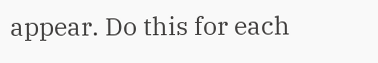appear. Do this for each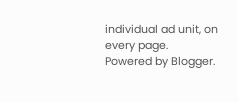individual ad unit, on every page.
Powered by Blogger.